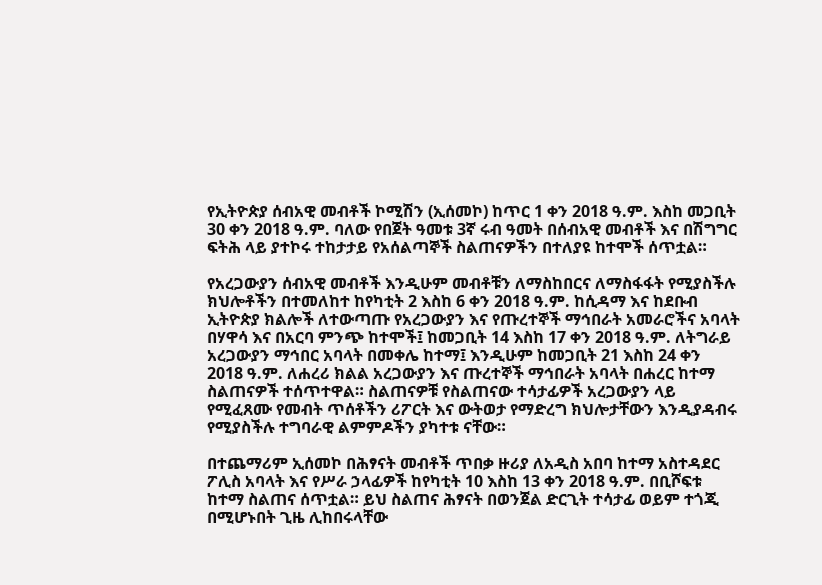የኢትዮጵያ ሰብአዊ መብቶች ኮሚሽን (ኢሰመኮ) ከጥር 1 ቀን 2018 ዓ.ም. እስከ መጋቢት 30 ቀን 2018 ዓ.ም. ባለው የበጀት ዓመቱ 3ኛ ሩብ ዓመት በሰብአዊ መብቶች እና በሽግግር ፍትሕ ላይ ያተኮሩ ተከታታይ የአሰልጣኞች ስልጠናዎችን በተለያዩ ከተሞች ሰጥቷል።

የአረጋውያን ሰብአዊ መብቶች እንዲሁም መብቶቹን ለማስከበርና ለማስፋፋት የሚያስችሉ ክህሎቶችን በተመለከተ ከየካቲት 2 እስከ 6 ቀን 2018 ዓ.ም. ከሲዳማ እና ከደቡብ ኢትዮጵያ ክልሎች ለተውጣጡ የአረጋውያን እና የጡረተኞች ማኅበራት አመራሮችና አባላት በሃዋሳ እና በአርባ ምንጭ ከተሞች፤ ከመጋቢት 14 እስከ 17 ቀን 2018 ዓ.ም. ለትግራይ አረጋውያን ማኅበር አባላት በመቀሌ ከተማ፤ እንዲሁም ከመጋቢት 21 እስከ 24 ቀን 2018 ዓ.ም. ለሐረሪ ክልል አረጋውያን እና ጡረተኞች ማኅበራት አባላት በሐረር ከተማ ስልጠናዎች ተሰጥተዋል። ስልጠናዎቹ የስልጠናው ተሳታፊዎች አረጋውያን ላይ የሚፈጸሙ የመብት ጥሰቶችን ሪፖርት እና ውትወታ የማድረግ ክህሎታቸውን እንዲያዳብሩ የሚያስችሉ ተግባራዊ ልምምዶችን ያካተቱ ናቸው።

በተጨማሪም ኢሰመኮ በሕፃናት መብቶች ጥበቃ ዙሪያ ለአዲስ አበባ ከተማ አስተዳደር ፖሊስ አባላት እና የሥራ ኃላፊዎች ከየካቲት 10 እስከ 13 ቀን 2018 ዓ.ም. በቢሾፍቱ ከተማ ስልጠና ሰጥቷል። ይህ ስልጠና ሕፃናት በወንጀል ድርጊት ተሳታፊ ወይም ተጎጂ በሚሆኑበት ጊዜ ሊከበሩላቸው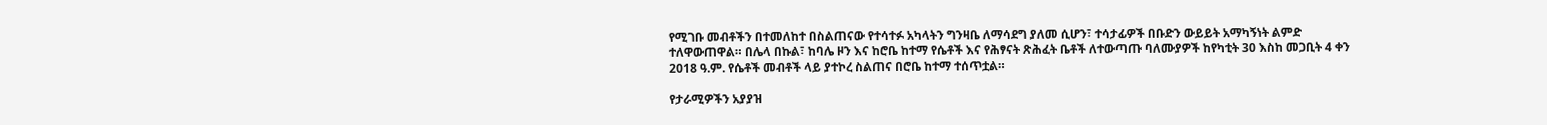የሚገቡ መብቶችን በተመለከተ በስልጠናው የተሳተፉ አካላትን ግንዛቤ ለማሳደግ ያለመ ሲሆን፣ ተሳታፊዎች በቡድን ውይይት አማካኝነት ልምድ ተለዋውጠዋል። በሌላ በኩል፣ ከባሌ ዞን እና ከሮቤ ከተማ የሴቶች እና የሕፃናት ጽሕፈት ቤቶች ለተውጣጡ ባለሙያዎች ከየካቲት 30 እስከ መጋቢት 4 ቀን 2018 ዓ.ም. የሴቶች መብቶች ላይ ያተኮረ ስልጠና በሮቤ ከተማ ተሰጥቷል።

የታራሚዎችን አያያዝ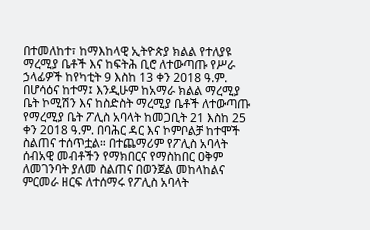በተመለከተ፣ ከማእከላዊ ኢትዮጵያ ክልል የተለያዩ ማረሚያ ቤቶች እና ከፍትሕ ቢሮ ለተውጣጡ የሥራ ኃላፊዎች ከየካቲት 9 እስከ 13 ቀን 2018 ዓ.ም. በሆሳዕና ከተማ፤ እንዲሁም ከአማራ ክልል ማረሚያ ቤት ኮሚሽን እና ከስድስት ማረሚያ ቤቶች ለተውጣጡ የማረሚያ ቤት ፖሊስ አባላት ከመጋቢት 21 እስከ 25 ቀን 2018 ዓ.ም. በባሕር ዳር እና ኮምቦልቻ ከተሞች ስልጠና ተሰጥቷል። በተጨማሪም የፖሊስ አባላት ሰብአዊ መብቶችን የማክበርና የማስከበር ዐቅም ለመገንባት ያለመ ስልጠና በወንጀል መከላከልና ምርመራ ዘርፍ ለተሰማሩ የፖሊስ አባላት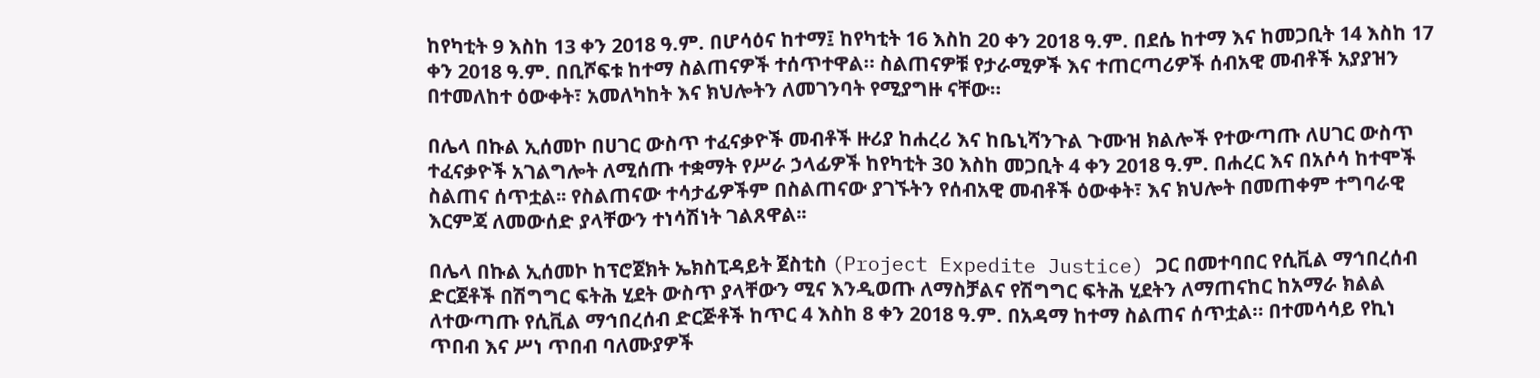ከየካቲት 9 እስከ 13 ቀን 2018 ዓ.ም. በሆሳዕና ከተማ፤ ከየካቲት 16 እስከ 20 ቀን 2018 ዓ.ም. በደሴ ከተማ እና ከመጋቢት 14 እስከ 17 ቀን 2018 ዓ.ም. በቢሾፍቱ ከተማ ስልጠናዎች ተሰጥተዋል። ስልጠናዎቹ የታራሚዎች እና ተጠርጣሪዎች ሰብአዊ መብቶች አያያዝን በተመለከተ ዕውቀት፣ አመለካከት እና ክህሎትን ለመገንባት የሚያግዙ ናቸው።

በሌላ በኩል ኢሰመኮ በሀገር ውስጥ ተፈናቃዮች መብቶች ዙሪያ ከሐረሪ እና ከቤኒሻንጉል ጉሙዝ ክልሎች የተውጣጡ ለሀገር ውስጥ ተፈናቃዮች አገልግሎት ለሚሰጡ ተቋማት የሥራ ኃላፊዎች ከየካቲት 30 እስከ መጋቢት 4 ቀን 2018 ዓ.ም. በሐረር እና በአሶሳ ከተሞች ስልጠና ሰጥቷል፡፡ የስልጠናው ተሳታፊዎችም በስልጠናው ያገኙትን የሰብአዊ መብቶች ዕውቀት፣ እና ክህሎት በመጠቀም ተግባራዊ እርምጃ ለመውሰድ ያላቸውን ተነሳሽነት ገልጸዋል፡፡

በሌላ በኩል ኢሰመኮ ከፕሮጀክት ኤክስፒዳይት ጀስቲስ (Project Expedite Justice) ጋር በመተባበር የሲቪል ማኅበረሰብ ድርጀቶች በሽግግር ፍትሕ ሂደት ውስጥ ያላቸውን ሚና እንዲወጡ ለማስቻልና የሽግግር ፍትሕ ሂደትን ለማጠናከር ከአማራ ክልል ለተውጣጡ የሲቪል ማኅበረሰብ ድርጅቶች ከጥር 4 እስከ 8 ቀን 2018 ዓ.ም. በአዳማ ከተማ ስልጠና ሰጥቷል። በተመሳሳይ የኪነ ጥበብ እና ሥነ ጥበብ ባለሙያዎች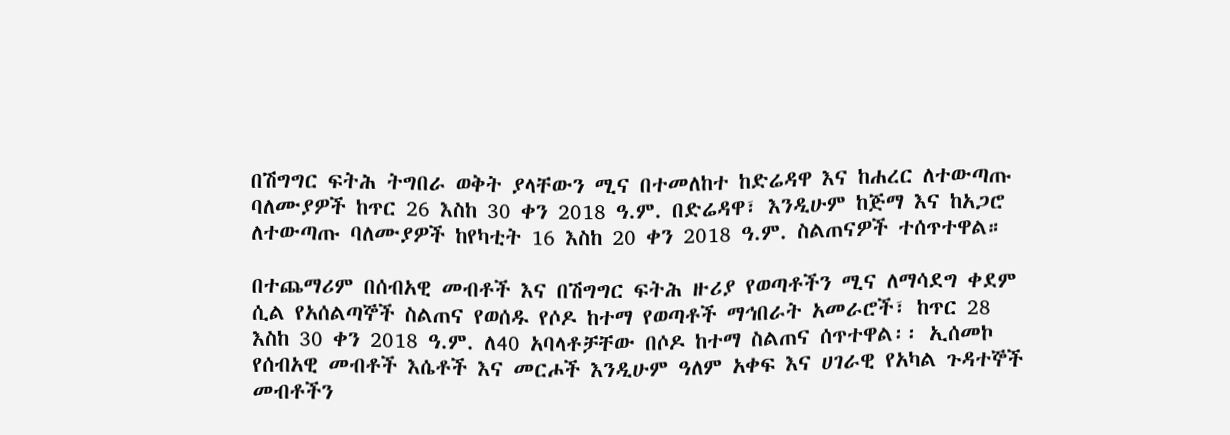በሽግግር ፍትሕ ትግበራ ወቅት ያላቸውን ሚና በተመለከተ ከድሬዳዋ እና ከሐረር ለተውጣጡ ባለሙያዎች ከጥር 26 እስከ 30 ቀን 2018 ዓ.ም. በድሬዳዋ፣ እንዲሁም ከጅማ እና ከአጋሮ ለተውጣጡ ባለሙያዎች ከየካቲት 16 እስከ 20 ቀን 2018 ዓ.ም. ስልጠናዎች ተሰጥተዋል።

በተጨማሪም በሰብአዊ መብቶች እና በሽግግር ፍትሕ ዙሪያ የወጣቶችን ሚና ለማሳደግ ቀደም ሲል የአሰልጣኞች ስልጠና የወሰዱ የሶዶ ከተማ የወጣቶች ማኅበራት አመራሮች፣ ከጥር 28 እስከ 30 ቀን 2018 ዓ.ም. ለ40 አባላቶቻቸው በሶዶ ከተማ ስልጠና ሰጥተዋል፡፡ ኢሰመኮ የሰብአዊ መብቶች እሴቶች እና መርሖች እንዲሁም ዓለም አቀፍ እና ሀገራዊ የአካል ጉዳተኞች መብቶችን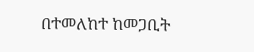በተመለከተ ከመጋቢት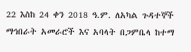22 እስከ 24 ቀን 2018 ዓ.ም. ለአካል ጉዳተኞች ማኅበራት አመራሮች እና አባላት በጋምቤላ ከተማ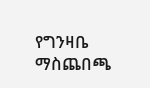የግንዛቤ ማስጨበጫ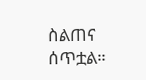ስልጠና ሰጥቷል።